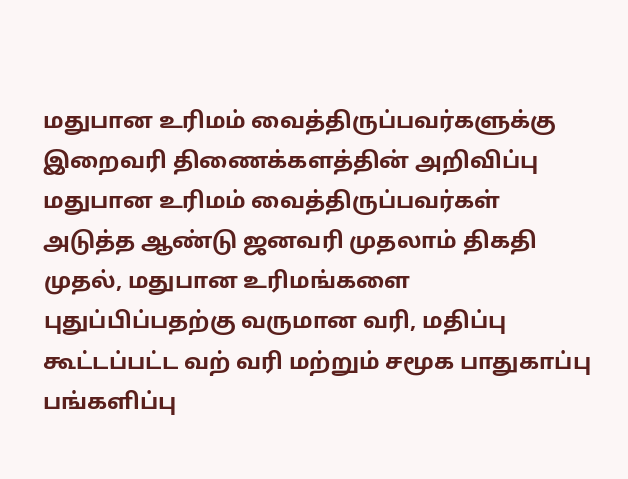மதுபான உரிமம் வைத்திருப்பவர்களுக்கு இறைவரி திணைக்களத்தின் அறிவிப்பு
மதுபான உரிமம் வைத்திருப்பவர்கள் அடுத்த ஆண்டு ஜனவரி முதலாம் திகதி முதல், மதுபான உரிமங்களை புதுப்பிப்பதற்கு வருமான வரி, மதிப்பு கூட்டப்பட்ட வற் வரி மற்றும் சமூக பாதுகாப்பு பங்களிப்பு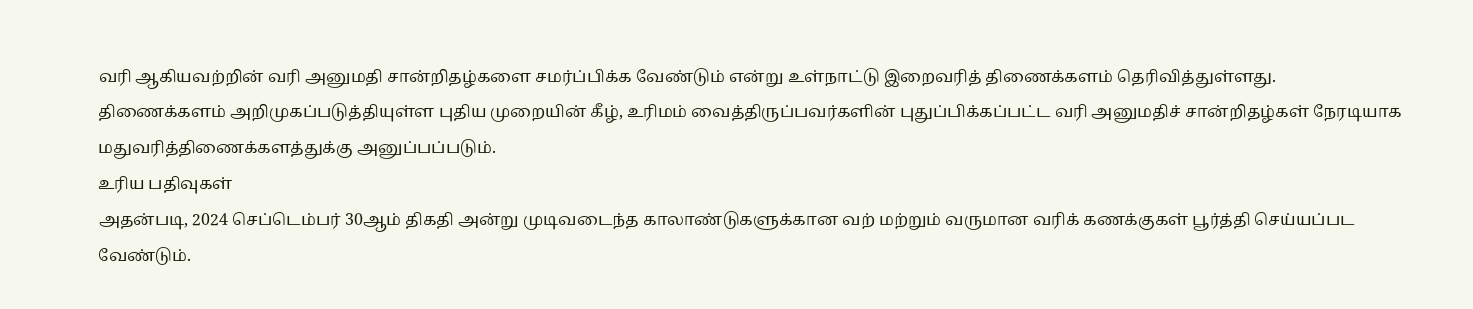வரி ஆகியவற்றின் வரி அனுமதி சான்றிதழ்களை சமர்ப்பிக்க வேண்டும் என்று உள்நாட்டு இறைவரித் திணைக்களம் தெரிவித்துள்ளது.
திணைக்களம் அறிமுகப்படுத்தியுள்ள புதிய முறையின் கீழ், உரிமம் வைத்திருப்பவர்களின் புதுப்பிக்கப்பட்ட வரி அனுமதிச் சான்றிதழ்கள் நேரடியாக மதுவரித்திணைக்களத்துக்கு அனுப்பப்படும்.
உரிய பதிவுகள்
அதன்படி, 2024 செப்டெம்பர் 30ஆம் திகதி அன்று முடிவடைந்த காலாண்டுகளுக்கான வற் மற்றும் வருமான வரிக் கணக்குகள் பூர்த்தி செய்யப்பட வேண்டும்.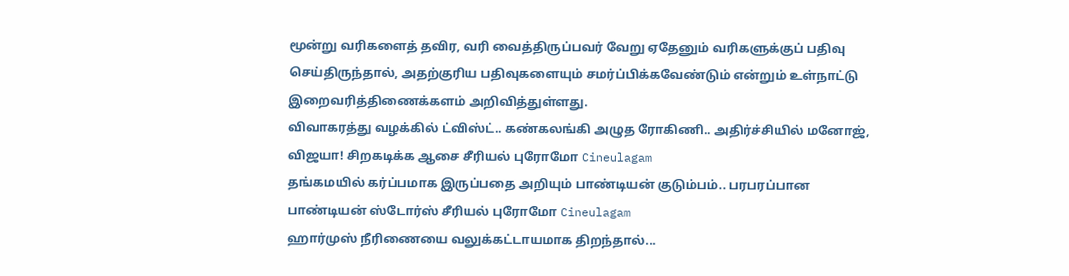மூன்று வரிகளைத் தவிர, வரி வைத்திருப்பவர் வேறு ஏதேனும் வரிகளுக்குப் பதிவு செய்திருந்தால், அதற்குரிய பதிவுகளையும் சமர்ப்பிக்கவேண்டும் என்றும் உள்நாட்டு இறைவரித்திணைக்களம் அறிவித்துள்ளது.
விவாகரத்து வழக்கில் ட்விஸ்ட்.. கண்கலங்கி அழுத ரோகிணி.. அதிர்ச்சியில் மனோஜ், விஜயா! சிறகடிக்க ஆசை சீரியல் புரோமோ Cineulagam
தங்கமயில் கர்ப்பமாக இருப்பதை அறியும் பாண்டியன் குடும்பம்.. பரபரப்பான பாண்டியன் ஸ்டோர்ஸ் சீரியல் புரோமோ Cineulagam
ஹார்முஸ் நீரிணையை வலுக்கட்டாயமாக திறந்தால்...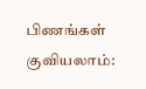பிணங்கள் குவியலாம்: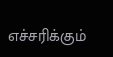எச்சரிக்கும்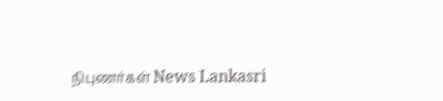நிபுணர்கள் News Lankasri